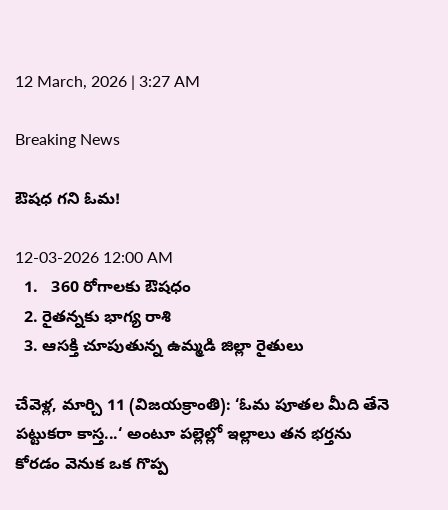12 March, 2026 | 3:27 AM

Breaking News

ఔషధ గని ఓమ!

12-03-2026 12:00 AM
  1.   360 రోగాలకు ఔషధం
  2. రైతన్నకు భాగ్య రాశి
  3. ఆసక్తి చూపుతున్న ఉమ్మడి జిల్లా రైతులు

చేవెళ్ల, మార్చి 11 (విజయక్రాంతి): ‘ఓమ పూతల మీది తేనె పట్టుకరా కాస్త...‘ అంటూ పల్లెల్లో ఇల్లాలు తన భర్తను కోరడం వెనుక ఒక గొప్ప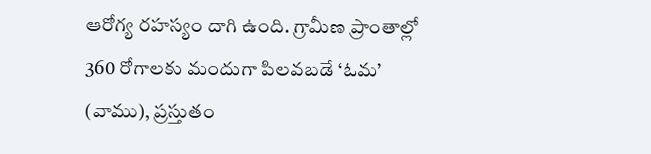ఆరోగ్య రహస్యం దాగి ఉంది. గ్రామీణ ప్రాంతాల్లో 360 రోగాలకు మందుగా పిలవబడే ‘ఓమ’ (వాము), ప్రస్తుతం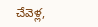చేవెళ్ల,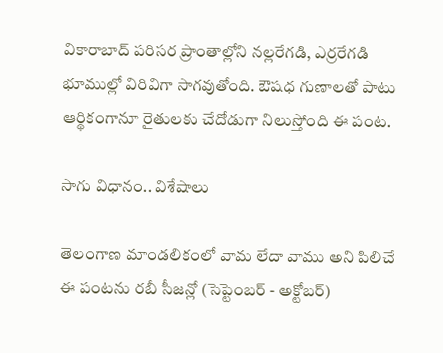వికారాబాద్ పరిసర ప్రాంతాల్లోని నల్లరేగడి, ఎర్రరేగడి భూముల్లో విరివిగా సాగవుతోంది. ఔషధ గుణాలతో పాటు ఆర్థికంగానూ రైతులకు చేదోడుగా నిలుస్తోంది ఈ పంట.

సాగు విధానం.. విశేషాలు

తెలంగాణ మాండలికంలో వామ లేదా వాము అని పిలిచే ఈ పంటను రబీ సీజన్లో (సెప్టెంబర్ - అక్టోబర్)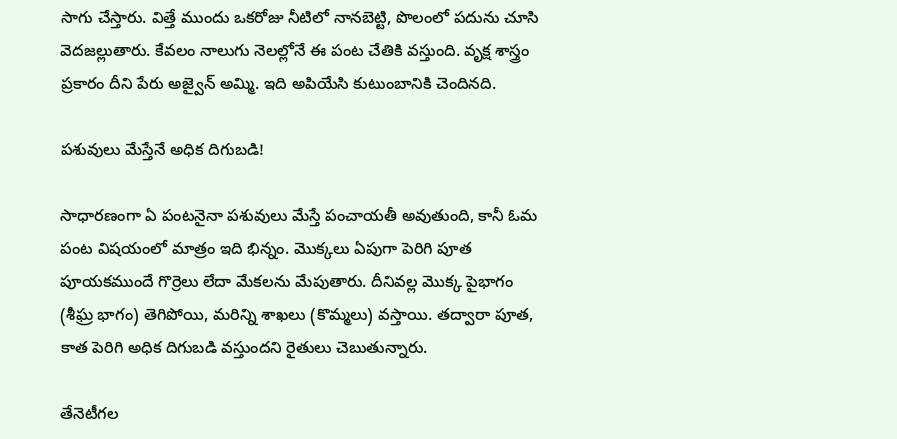సాగు చేస్తారు. విత్తే ముందు ఒకరోజు నీటిలో నానబెట్టి, పొలంలో పదును చూసి వెదజల్లుతారు. కేవలం నాలుగు నెలల్లోనే ఈ పంట చేతికి వస్తుంది. వృక్ష శాస్త్రం ప్రకారం దీని పేరు అజ్వైన్ అమ్మి. ఇది అపియేసి కుటుంబానికి చెందినది.

పశువులు మేస్తేనే అధిక దిగుబడి!

సాధారణంగా ఏ పంటనైనా పశువులు మేస్తే పంచాయతీ అవుతుంది, కానీ ఓమ పంట విషయంలో మాత్రం ఇది భిన్నం. మొక్కలు ఏపుగా పెరిగి పూత పూయకముందే గొర్రెలు లేదా మేకలను మేపుతారు. దీనివల్ల మొక్క పైభాగం (శీఘ్ర భాగం) తెగిపోయి, మరిన్ని శాఖలు (కొమ్మలు) వస్తాయి. తద్వారా పూత, కాత పెరిగి అధిక దిగుబడి వస్తుందని రైతులు చెబుతున్నారు.

తేనెటీగల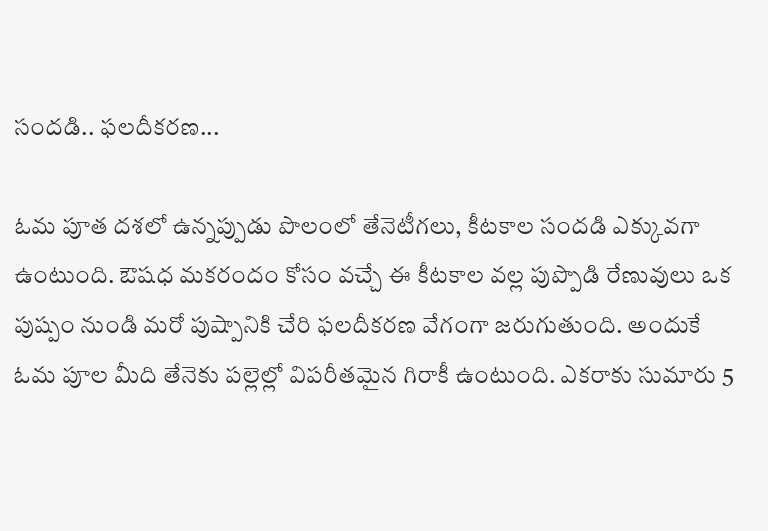సందడి.. ఫలదీకరణ...

ఓమ పూత దశలో ఉన్నప్పుడు పొలంలో తేనెటీగలు, కీటకాల సందడి ఎక్కువగా ఉంటుంది. ఔషధ మకరందం కోసం వచ్చే ఈ కీటకాల వల్ల పుప్పొడి రేణువులు ఒక పుష్పం నుండి మరో పుష్పానికి చేరి ఫలదీకరణ వేగంగా జరుగుతుంది. అందుకే ఓమ పూల మీది తేనెకు పల్లెల్లో విపరీతమైన గిరాకీ ఉంటుంది. ఎకరాకు సుమారు 5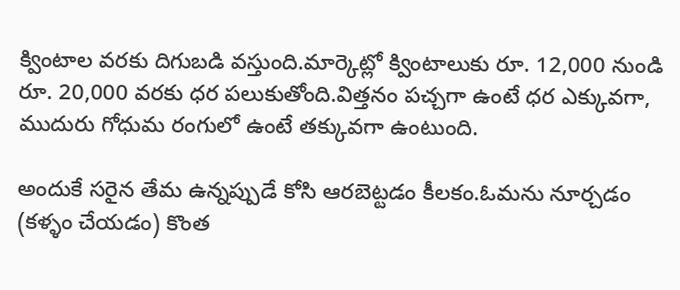క్వింటాల వరకు దిగుబడి వస్తుంది.మార్కెట్లో క్వింటాలుకు రూ. 12,000 నుండి రూ. 20,000 వరకు ధర పలుకుతోంది.విత్తనం పచ్చగా ఉంటే ధర ఎక్కువగా, ముదురు గోధుమ రంగులో ఉంటే తక్కువగా ఉంటుంది.

అందుకే సరైన తేమ ఉన్నప్పుడే కోసి ఆరబెట్టడం కీలకం.ఓమను నూర్చడం (కళ్ళం చేయడం) కొంత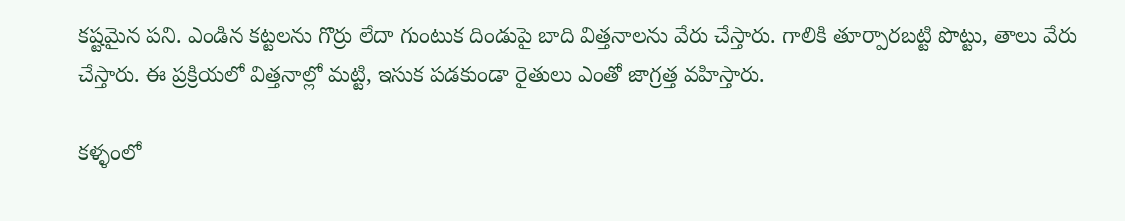కష్టమైన పని. ఎండిన కట్టలను గొర్రు లేదా గుంటుక దిండుపై బాది విత్తనాలను వేరు చేస్తారు. గాలికి తూర్పారబట్టి పొట్టు, తాలు వేరు చేస్తారు. ఈ ప్రక్రియలో విత్తనాల్లో మట్టి, ఇసుక పడకుండా రైతులు ఎంతో జాగ్రత్త వహిస్తారు.

కళ్ళంలో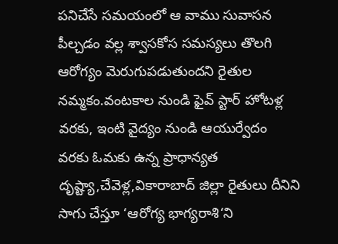పనిచేసే సమయంలో ఆ వాము సువాసన పీల్చడం వల్ల శ్వాసకోస సమస్యలు తొలగి ఆరోగ్యం మెరుగుపడుతుందని రైతుల నమ్మకం.వంటకాల నుండి ఫైవ్ స్టార్ హోటళ్ల వరకు, ఇంటి వైద్యం నుండి ఆయుర్వేదం వరకు ఓమకు ఉన్న ప్రాధాన్యత దృష్ట్యా,చేవెళ్ల,వికారాబాద్ జిల్లా రైతులు దీనిని సాగు చేస్తూ ‘ఆరోగ్య భాగ్యరాశి‘ని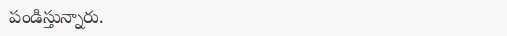పండిస్తున్నారు.